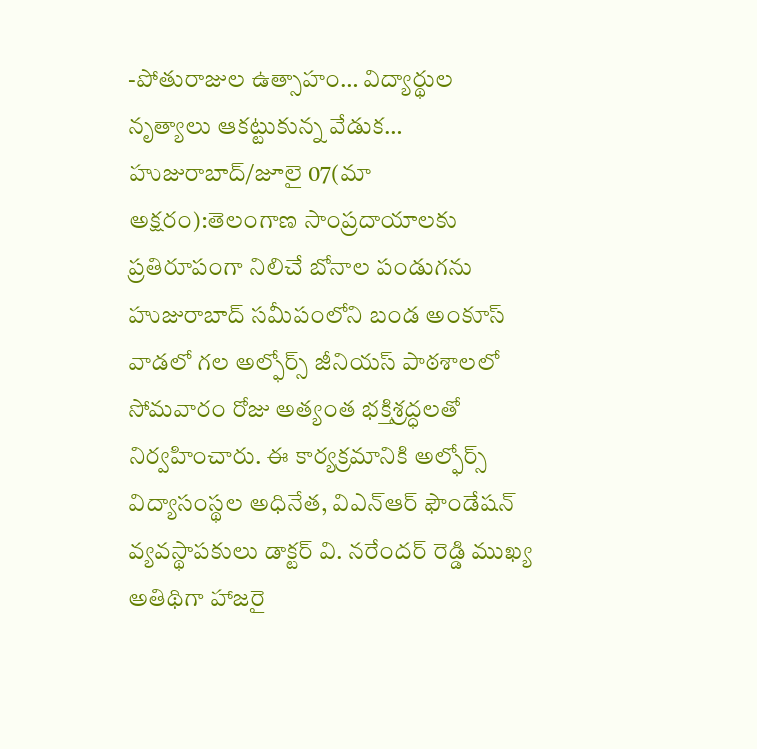-పోతురాజుల ఉత్సాహం… విద్యార్థుల నృత్యాలు ఆకట్టుకున్న వేడుక…
హుజురాబాద్/జూలై 07(మా అక్షరం):తెలంగాణ సాంప్రదాయాలకు ప్రతిరూపంగా నిలిచే బోనాల పండుగను హుజురాబాద్ సమీపంలోని బండ అంకూస్ వాడలో గల అల్ఫోర్స్ జీనియస్ పాఠశాలలో సోమవారం రోజు అత్యంత భక్తిశ్రద్ధలతో నిర్వహించారు. ఈ కార్యక్రమానికి అల్ఫోర్స్ విద్యాసంస్థల అధినేత, విఎన్ఆర్ ఫౌండేషన్ వ్యవస్థాపకులు డాక్టర్ వి. నరేందర్ రెడ్డి ముఖ్య అతిథిగా హాజరై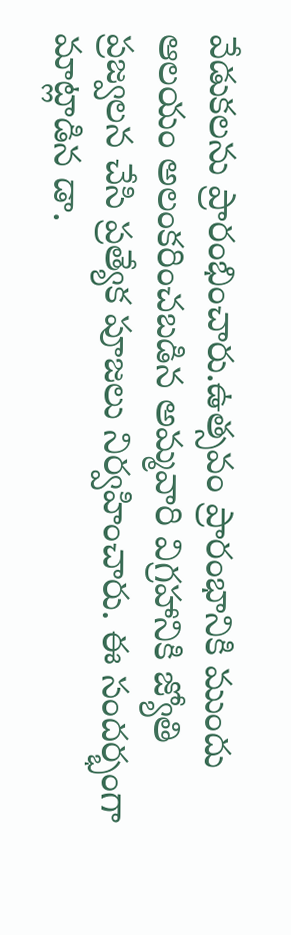వేడుకలను ప్రారంభించారు.ఉత్సవం ప్రారంభానికి ముందు ఆలయం అలంకరించబడిన అమ్మవారి విగ్రహానికి జ్యోతి ప్రజ్వలన చేసి ప్రత్యేక పూజలు నిర్వహించారు. ఈ సందర్భంగా మాట్లాడిన డా.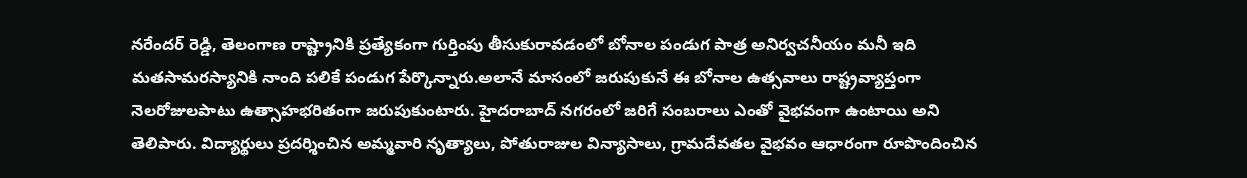నరేందర్ రెడ్డి, తెలంగాణ రాష్ట్రానికి ప్రత్యేకంగా గుర్తింపు తీసుకురావడంలో బోనాల పండుగ పాత్ర అనిర్వచనీయం మనీ ఇది మతసామరస్యానికి నాంది పలికే పండుగ పేర్కొన్నారు.అలానే మాసంలో జరుపుకునే ఈ బోనాల ఉత్సవాలు రాష్ట్రవ్యాప్తంగా నెలరోజులపాటు ఉత్సాహభరితంగా జరుపుకుంటారు. హైదరాబాద్ నగరంలో జరిగే సంబరాలు ఎంతో వైభవంగా ఉంటాయి అని తెలిపారు. విద్యార్థులు ప్రదర్శించిన అమ్మవారి నృత్యాలు, పోతురాజుల విన్యాసాలు, గ్రామదేవతల వైభవం ఆధారంగా రూపొందించిన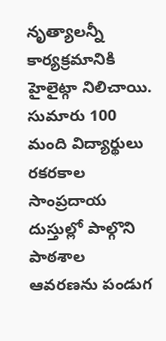నృత్యాలన్నీ కార్యక్రమానికి హైలైట్గా నిలిచాయి. సుమారు 100 మంది విద్యార్థులు రకరకాల సాంప్రదాయ దుస్తుల్లో పాల్గొని పాఠశాల ఆవరణను పండుగ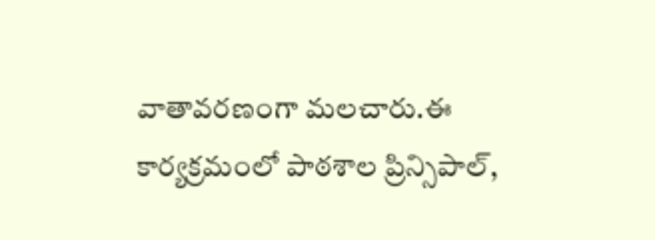వాతావరణంగా మలచారు.ఈ కార్యక్రమంలో పాఠశాల ప్రిన్సిపాల్,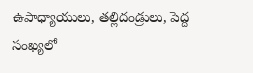ఉపాధ్యాయులు, తల్లిదండ్రులు, పెద్ద సంఖ్యలో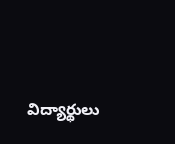విద్యార్థులు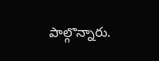పాల్గొన్నారు.